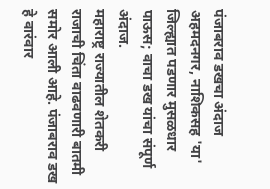पंजाबराव डखचा अंदाज अहमदनगर, नाशिकसह 'या' जिल्ह्यात पडणार मुसळधार पाऊस; वाचा डख यांचा संपूर्ण अंदाज.
महाराष्ट्र राज्यातील शेतकरी राजाची चिंता वाढवणारी बातमी समोर आली आहे. पंजाबराव डख हे वारंवार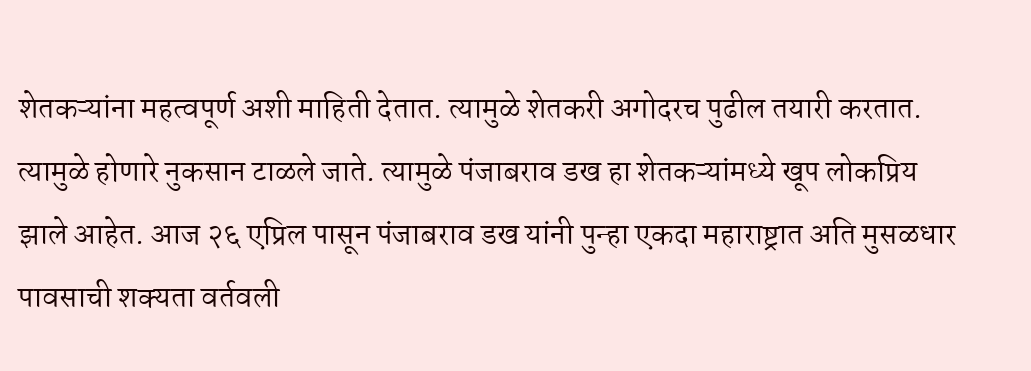शेतकऱ्यांना महत्वपूर्ण अशी माहिती देतात. त्यामुळे शेतकरी अगोदरच पुढील तयारी करतात. त्यामुळे होणारे नुकसान टाळले जाते. त्यामुळे पंजाबराव डख हा शेतकऱ्यांमध्ये खूप लोकप्रिय झाले आहेत. आज २६ एप्रिल पासून पंजाबराव डख यांनी पुन्हा एकदा महाराष्ट्रात अति मुसळधार पावसाची शक्यता वर्तवली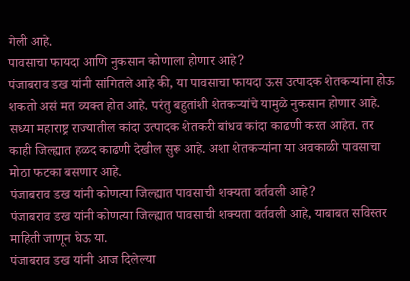गेली आहे.
पावसाचा फायदा आणि नुकसान कोणाला होणार आहे?
पंजाबराव डख यांनी सांगितले आहे की, या पावसाचा फायदा ऊस उत्पादक शेतकऱ्यांना होऊ शकतो असं मत व्यक्त होत आहे. परंतु बहुतांशी शेतकऱ्यांचे यामुळे नुकसान होणार आहे. सध्या महाराष्ट्र राज्यातील कांदा उत्पादक शेतकरी बांधव कांदा काढणी करत आहेत. तर काही जिल्ह्यात हळद काढणी देखील सुरू आहे. अशा शेतकऱ्यांना या अवकाळी पावसाचा मोठा फटका बसणार आहे.
पंजाबराव डख यांनी कोणत्या जिल्ह्यात पावसाची शक्यता वर्तवली आहे?
पंजाबराव डख यांनी कोणत्या जिल्ह्यात पावसाची शक्यता वर्तवली आहे, याबाबत सविस्तर माहिती जाणून घेऊ या.
पंजाबराव डख यांनी आज दिलेल्या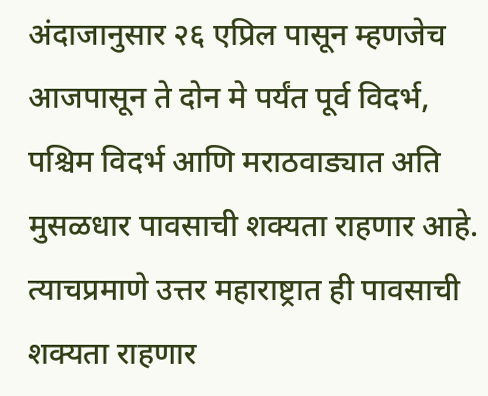अंदाजानुसार २६ एप्रिल पासून म्हणजेच आजपासून ते दोन मे पर्यंत पूर्व विदर्भ, पश्चिम विदर्भ आणि मराठवाड्यात अति मुसळधार पावसाची शक्यता राहणार आहे. त्याचप्रमाणे उत्तर महाराष्ट्रात ही पावसाची शक्यता राहणार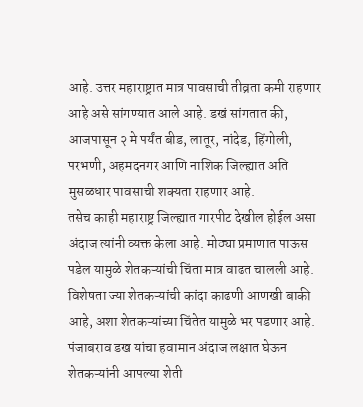आहे. उत्तर महाराष्ट्रात मात्र पावसाची तीव्रता कमी राहणार आहे असे सांगण्यात आले आहे. डखं सांगतात की, आजपासून २ मे पर्यंत बीड, लातूर, नांदेड, हिंगोली, परभणी, अहमदनगर आणि नाशिक जिल्ह्यात अति मुसळधार पावसाची शक्यता राहणार आहे.
तसेच काही महाराष्ट्र जिल्ह्यात गारपीट देखील होईल असा अंदाज त्यांनी व्यक्त केला आहे. मोठ्या प्रमाणात पाऊस पडेल यामुळे शेतकऱ्यांची चिंता मात्र वाढत चालली आहे. विशेषता ज्या शेतकऱ्यांची कांदा काढणी आणखी बाकी आहे, अशा शेतकऱ्यांच्या चिंतेत यामुळे भर पडणार आहे. पंजाबराव डख यांचा हवामान अंदाज लक्षात घेऊन शेतकऱ्यांनी आपल्या शेती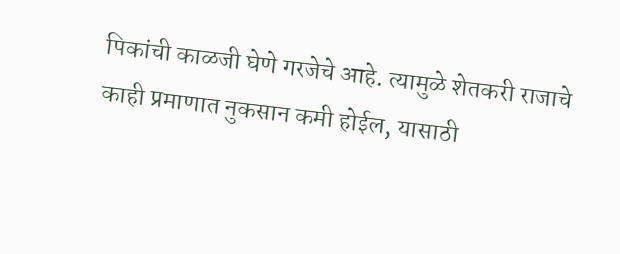पिकांची काळजी घेणे गरजेचे आहे. त्यामुळे शेतकरी राजाचे काही प्रमाणात नुकसान कमी होईल, यासाठी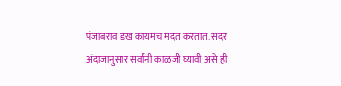पंजाबराव डख कायमच मदत करतात. सदर अंदाजानुसार सर्वांनी काळजी घ्यावी असे ही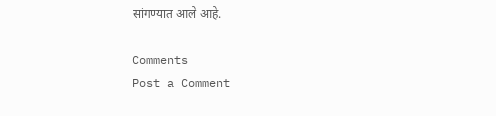सांगण्यात आले आहे.

Comments
Post a Comment